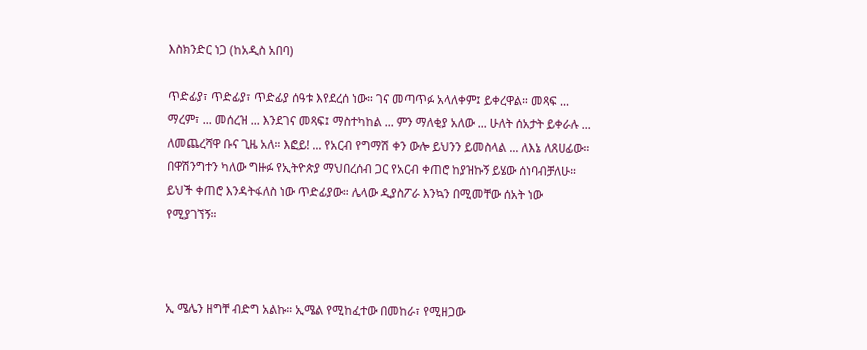እስክንድር ነጋ (ከአዲስ አበባ)

ጥድፊያ፣ ጥድፊያ፣ ጥድፊያ ሰዓቱ እየደረሰ ነው። ገና መጣጥፉ አላለቀም፤ ይቀረዋል። መጻፍ ... ማረም፣ ... መሰረዝ ... እንደገና መጻፍ፤ ማስተካከል ... ምን ማለቂያ አለው ... ሁለት ሰአታት ይቀራሉ ... ለመጨረሻዋ ቡና ጊዜ አለ። እፎይ! ... የአርብ የግማሽ ቀን ውሎ ይህንን ይመስላል ... ለእኔ ለጸሀፊው። በዋሽንግተን ካለው ግዙፉ የኢትዮጵያ ማህበረሰብ ጋር የአርብ ቀጠሮ ከያዝኩኝ ይሄው ሰነባብቻለሁ። ይህች ቀጠሮ እንዳትፋለስ ነው ጥድፊያው። ሌላው ዲያስፖራ እንኳን በሚመቸው ሰአት ነው የሚያገኘኝ።



ኢ ሜሌን ዘግቸ ብድግ አልኩ። ኢሜል የሚከፈተው በመከራ፣ የሚዘጋው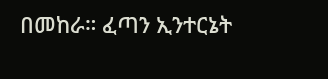በመከራ። ፈጣን ኢንተርኔት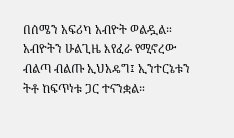በሰሜን አፍሪካ አብዮት ወልዷል። አብዮትን ሁልጊዜ እየፈራ የሚኖረው ብልጣ ብልጡ ኢህአዴግ፤ ኢንተርኔቱን ትቶ ከፍጥነቱ ጋር ተናንቋል።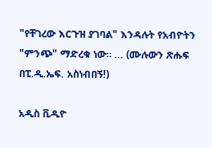"የቸገረው እርጉዝ ያገባል" እንዳሉት የአብዮትን "ምንጭ" ማድረቁ ነው። ... (ሙሉውን ጽሑፍ በፒ.ዲ.ኤፍ. አስነብበኝ!)

አዲስ ቪዲዮ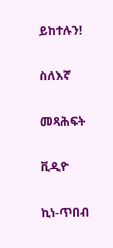ይከተሉን!

ስለእኛ

መጻሕፍት

ቪዲዮ

ኪነ-ጥበብ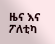ዜና እና ፖለቲካ